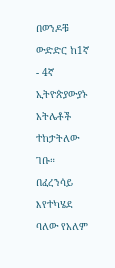በወንዶቹ ውድድር ከ1ኛ - 4ኛ ኢትዮጵያውያኑ አትሌቶች ተከታትለው ገቡ።
በፈረንሳይ እየተካሄደ ባለው የአለም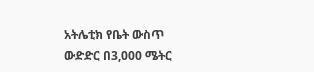አትሌቲክ የቤት ውስጥ ውድድር በ3,000 ሜትር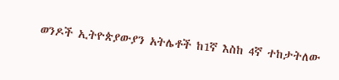ወንዶች ኢትዮጵያውያን አትሌቶች ከ1ኛ እስከ 4ኛ ተከታትለው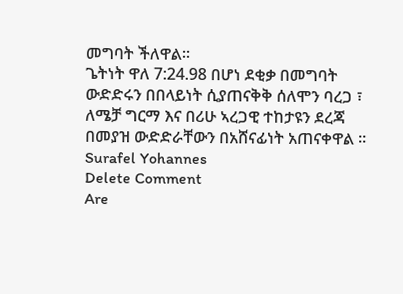መግባት ችለዋል።
ጌትነት ዋለ 7:24.98 በሆነ ደቂቃ በመግባት ውድድሩን በበላይነት ሲያጠናቅቅ ሰለሞን ባረጋ ፣ ለሜቻ ግርማ እና በሪሁ ኣረጋዊ ተከታዩን ደረጃ በመያዝ ውድድራቸውን በአሸናፊነት አጠናቀዋል ።
Surafel Yohannes
Delete Comment
Are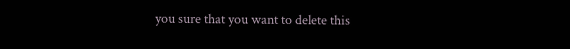you sure that you want to delete this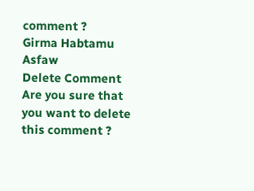comment ?
Girma Habtamu Asfaw
Delete Comment
Are you sure that you want to delete this comment ?